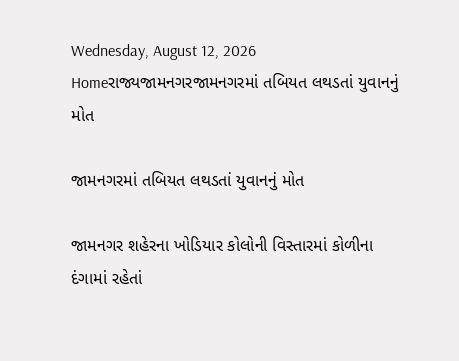Wednesday, August 12, 2026
Homeરાજ્યજામનગરજામનગરમાં તબિયત લથડતાં યુવાનનું મોત

જામનગરમાં તબિયત લથડતાં યુવાનનું મોત

જામનગર શહેરના ખોડિયાર કોલોની વિસ્તારમાં કોળીના દંગામાં રહેતાં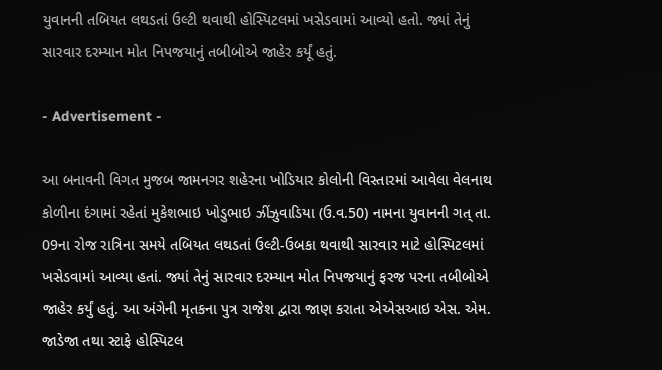યુવાનની તબિયત લથડતાં ઉલ્ટી થવાથી હોસ્પિટલમાં ખસેડવામાં આવ્યો હતો. જ્યાં તેનું સારવાર દરમ્યાન મોત નિપજયાનું તબીબોએ જાહેર કર્યૂં હતું.

- Advertisement -

આ બનાવની વિગત મુજબ જામનગર શહેરના ખોડિયાર કોલોની વિસ્તારમાં આવેલા વેલનાથ કોળીના દંગામાં રહેતાં મુકેશભાઇ ખોડુભાઇ ઝીંઝુવાડિયા (ઉ.વ.50) નામના યુવાનની ગત્ તા. 09ના રોજ રાત્રિના સમયે તબિયત લથડતાં ઉલ્ટી-ઉબકા થવાથી સારવાર માટે હોસ્પિટલમાં ખસેડવામાં આવ્યા હતાં. જ્યાં તેનું સારવાર દરમ્યાન મોત નિપજયાનું ફરજ પરના તબીબોએ જાહેર કર્યું હતું. આ અંગેની મૃતકના પુત્ર રાજેશ દ્વારા જાણ કરાતા એએસઆઇ એસ. એમ. જાડેજા તથા સ્ટાફે હોસ્પિટલ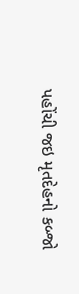પહોંચી જઇ મૃતદેહનો કબ્જો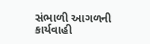સંભાળી આગળની કાર્યવાહી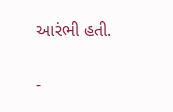આરંભી હતી.

-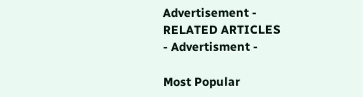Advertisement -
RELATED ARTICLES
- Advertisment -

Most Popular